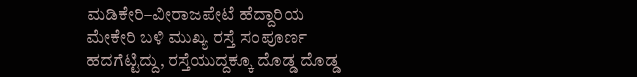ಮಡಿಕೇರಿ–ವೀರಾಜಪೇಟೆ ಹೆದ್ದಾರಿಯ ಮೇಕೇರಿ ಬಳಿ ಮುಖ್ಯ ರಸ್ತೆ ಸಂಪೂರ್ಣ ಹದಗೆಟ್ಟಿದ್ದು, ರಸ್ತೆಯುದ್ದಕ್ಕೂ ದೊಡ್ಡ ದೊಡ್ಡ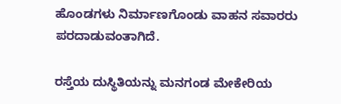ಹೊಂಡಗಳು ನಿರ್ಮಾಣಗೊಂಡು ವಾಹನ ಸವಾರರು ಪರದಾಡುವಂತಾಗಿದೆ.

ರಸ್ತೆಯ ದುಸ್ಥಿತಿಯನ್ನು ಮನಗಂಡ ಮೇಕೇರಿಯ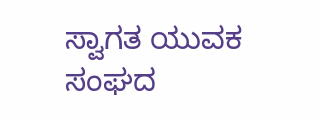ಸ್ವಾಗತ ಯುವಕ ಸಂಘದ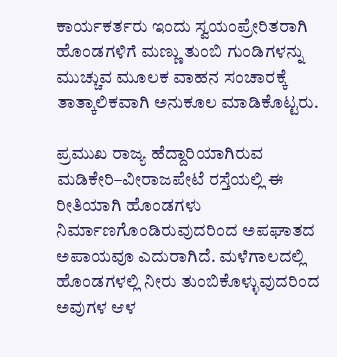ಕಾರ್ಯಕರ್ತರು ಇಂದು ಸ್ವಯಂಪ್ರೇರಿತರಾಗಿ ಹೊಂಡಗಳಿಗೆ ಮಣ್ಣು ತುಂಬಿ ಗುಂಡಿಗಳನ್ನು ಮುಚ್ಚುವ ಮೂಲಕ ವಾಹನ ಸಂಚಾರಕ್ಕೆ ತಾತ್ಕಾಲಿಕವಾಗಿ ಅನುಕೂಲ ಮಾಡಿಕೊಟ್ಟರು.

ಪ್ರಮುಖ ರಾಜ್ಯ ಹೆದ್ದಾರಿಯಾಗಿರುವ ಮಡಿಕೇರಿ–ವೀರಾಜಪೇಟೆ ರಸ್ತೆಯಲ್ಲಿ ಈ ರೀತಿಯಾಗಿ ಹೊಂಡಗಳು ನಿರ್ಮಾಣಗೊಂಡಿರುವುದರಿಂದ ಅಪಘಾತದ ಅಪಾಯವೂ ಎದುರಾಗಿದೆ. ಮಳೆಗಾಲದಲ್ಲಿ ಹೊಂಡಗಳಲ್ಲಿ ನೀರು ತುಂಬಿಕೊಳ್ಳುವುದರಿಂದ ಅವುಗಳ ಆಳ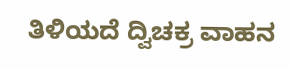ತಿಳಿಯದೆ ದ್ವಿಚಕ್ರ ವಾಹನ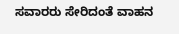ಸವಾರರು ಸೇರಿದಂತೆ ವಾಹನ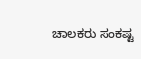ಚಾಲಕರು ಸಂಕಷ್ಟ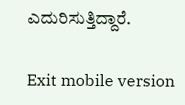ಎದುರಿಸುತ್ತಿದ್ದಾರೆ.

Exit mobile version